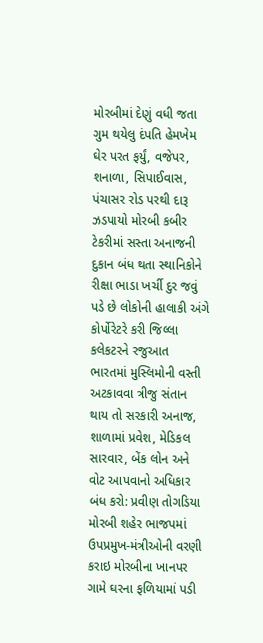મોરબીમાં દેણું વધી જતા ગુમ થયેલુ દંપતિ હેમખેમ ઘેર પરત ફર્યું, વજેપર, શનાળા, સિપાઈવાસ, પંચાસર રોડ પરથી દારૂ ઝડપાયો મોરબી કબીર ટેકરીમાં સસ્તા અનાજની દુકાન બંધ થતા સ્થાનિકોને રીક્ષા ભાડા ખર્ચી દુર જવું પડે છે લોકોની હાલાકી અંગે કોર્પોરેટરે કરી જિલ્લા કલેકટરને રજુઆત ભારતમાં મુસ્લિમોની વસ્તી અટકાવવા ત્રીજુ સંતાન થાય તો સરકારી અનાજ, શાળામાં પ્રવેશ, મેડિકલ સારવાર, બેંક લોન અને વોટ આપવાનો અધિકાર બંધ કરો: પ્રવીણ તોગડિયા મોરબી શહેર ભાજપમાં ઉપપ્રમુખ-મંત્રીઓની વરણી કરાઇ મોરબીના ખાનપર ગામે ઘરના ફળિયામાં પડી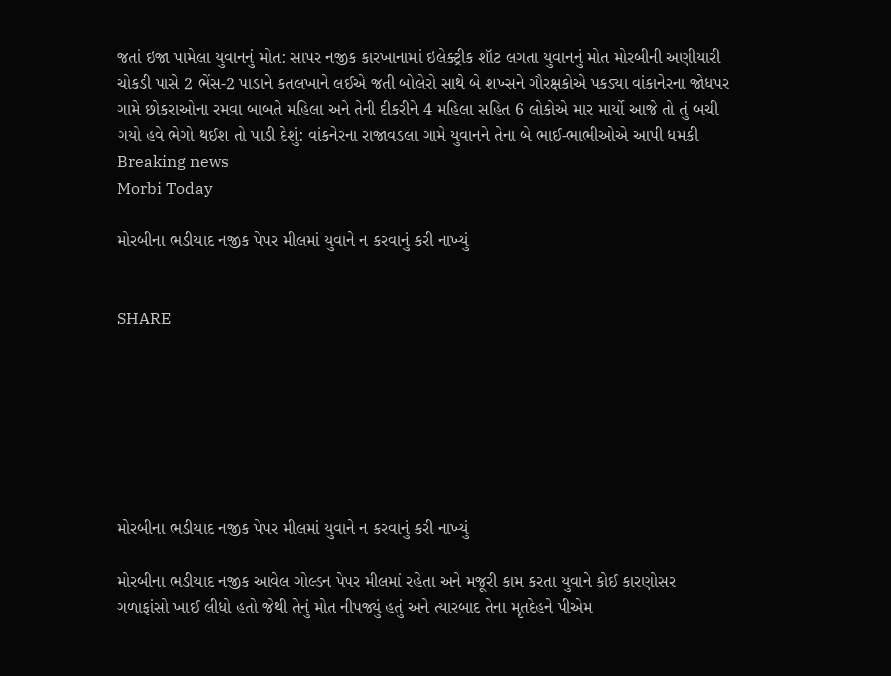જતાં ઇજા પામેલા યુવાનનું મોત: સાપર નજીક કારખાનામાં ઇલેક્ટ્રીક શૉટ લગતા યુવાનનું મોત મોરબીની અણીયારી ચોકડી પાસે 2 ભેંસ-2 પાડાને કતલખાને લઈએ જતી બોલેરો સાથે બે શખ્સને ગૌરક્ષકોએ પકડ્યા વાંકાનેરના જોધપર ગામે છોકરાઓના રમવા બાબતે મહિલા અને તેની દીકરીને 4 મહિલા સહિત 6 લોકોએ માર માર્યો આજે તો તું બચી ગયો હવે ભેગો થઈશ તો પાડી દેશું: વાંકનેરના રાજાવડલા ગામે યુવાનને તેના બે ભાઈ-ભાભીઓએ આપી ધમકી
Breaking news
Morbi Today

મોરબીના ભડીયાદ નજીક પેપર મીલમાં યુવાને ન કરવાનું કરી નાખ્યું


SHARE







મોરબીના ભડીયાદ નજીક પેપર મીલમાં યુવાને ન કરવાનું કરી નાખ્યું

મોરબીના ભડીયાદ નજીક આવેલ ગોલ્ડન પેપર મીલમાં રહેતા અને મજૂરી કામ કરતા યુવાને કોઈ કારણોસર ગળાફાંસો ખાઈ લીધો હતો જેથી તેનું મોત નીપજ્યું હતું અને ત્યારબાદ તેના મૃતદેહને પીએમ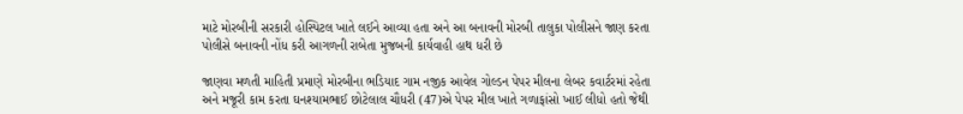માટે મોરબીની સરકારી હોસ્પિટલ ખાતે લઈને આવ્યા હતા અને આ બનાવની મોરબી તાલુકા પોલીસને જાણ કરતા પોલીસે બનાવની નોંધ કરી આગળની રાબેતા મુજબની કાર્યવાહી હાથ ધરી છે

જાણવા મળતી માહિતી પ્રમાણે મોરબીના ભડિયાદ ગામ નજીક આવેલ ગોલ્ડન પેપર મીલના લેબર કવાર્ટરમાં રહેતા અને મજૂરી કામ કરતા ઘનશ્યામભાઈ છોટેલાલ ચૌધરી (47)એ પેપર મીલ ખાતે ગળાફાંસો ખાઈ લીધો હતો જેથી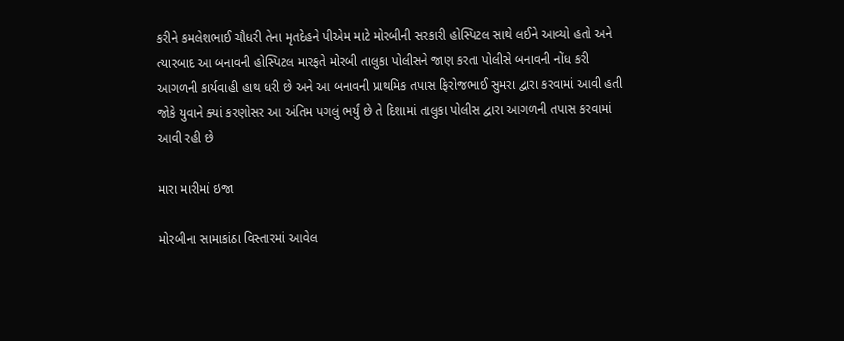કરીને કમલેશભાઈ ચૌધરી તેના મૃતદેહને પીએમ માટે મોરબીની સરકારી હોસ્પિટલ સાથે લઈને આવ્યો હતો અને ત્યારબાદ આ બનાવની હોસ્પિટલ મારફતે મોરબી તાલુકા પોલીસને જાણ કરતા પોલીસે બનાવની નોંધ કરી આગળની કાર્યવાહી હાથ ધરી છે અને આ બનાવની પ્રાથમિક તપાસ ફિરોજભાઈ સુમરા દ્વારા કરવામાં આવી હતી જોકે યુવાને ક્યાં કરણોસર આ અંતિમ પગલું ભર્યું છે તે દિશામાં તાલુકા પોલીસ દ્વારા આગળની તપાસ કરવામાં આવી રહી છે

મારા મારીમાં ઇજા

મોરબીના સામાકાંઠા વિસ્તારમાં આવેલ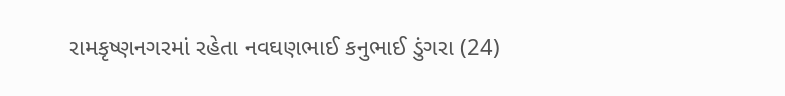રામકૃષ્ણનગરમાં રહેતા નવઘણભાઈ કનુભાઈ ડુંગરા (24)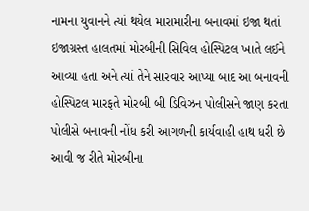નામના યુવાનને ત્યાં થયેલ મારામારીના બનાવમાં ઇજા થતાં ઇજાગ્રસ્ત હાલતમાં મોરબીની સિવિલ હોસ્પિટલ ખાતે લઈને આવ્યા હતા અને ત્યાં તેને સારવાર આપ્યા બાદ આ બનાવની હોસ્પિટલ મારફતે મોરબી બી ડિવિઝન પોલીસને જાણ કરતા પોલીસે બનાવની નોંધ કરી આગળની કાર્યવાહી હાથ ધરી છે આવી જ રીતે મોરબીના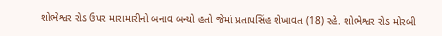શોભેશ્વર રોડ ઉપર મારામારીનો બનાવ બન્યો હતો જેમાં પ્રતાપસિંહ શેખાવત (18) રહે. શોભેશ્વર રોડ મોરબી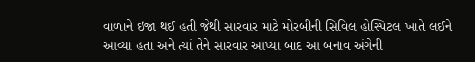વાળાને ઇજા થઈ હતી જેથી સારવાર માટે મોરબીની સિવિલ હોસ્પિટલ ખાતે લઈને આવ્યા હતા અને ત્યાં તેને સારવાર આપ્યા બાદ આ બનાવ અંગેની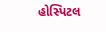હોસ્પિટલ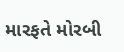મારફતે મોરબી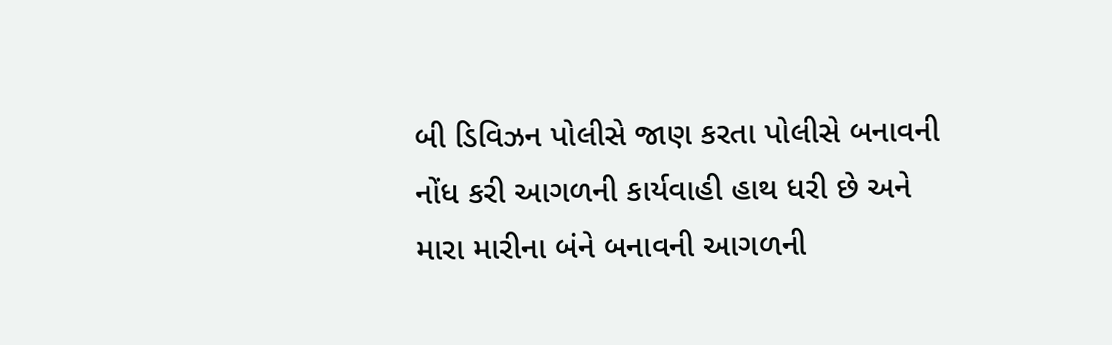બી ડિવિઝન પોલીસે જાણ કરતા પોલીસે બનાવની નોંધ કરી આગળની કાર્યવાહી હાથ ધરી છે અને મારા મારીના બંને બનાવની આગળની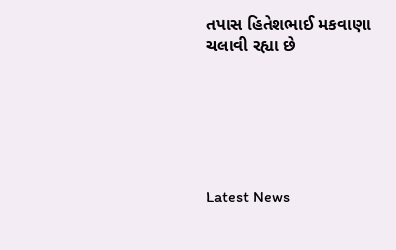તપાસ હિતેશભાઈ મકવાણા ચલાવી રહ્યા છે






Latest News